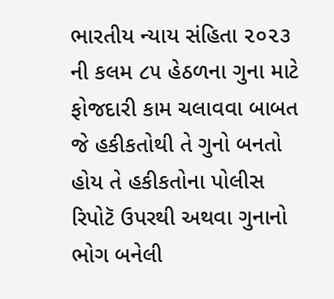ભારતીય ન્યાય સંહિતા ૨૦૨૩ ની કલમ ૮૫ હેઠળના ગુના માટે ફોજદારી કામ ચલાવવા બાબત
જે હકીકતોથી તે ગુનો બનતો હોય તે હકીકતોના પોલીસ રિપોટૅ ઉપરથી અથવા ગુનાનો ભોગ બનેલી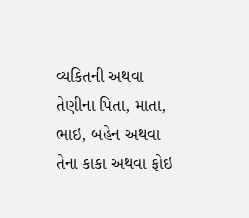વ્યકિતની અથવા તેણીના પિતા, માતા, ભાઇ, બહેન અથવા તેના કાકા અથવા ફોઇ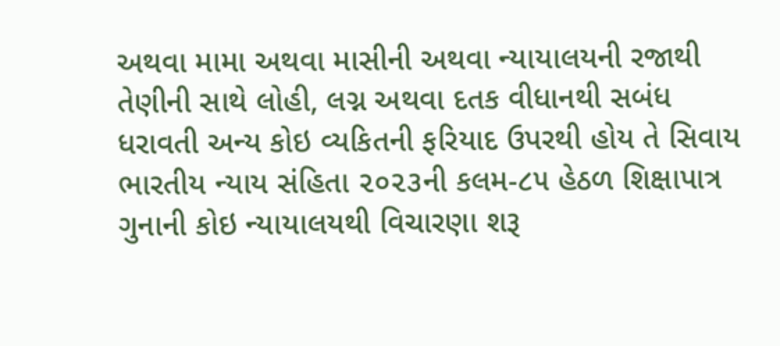અથવા મામા અથવા માસીની અથવા ન્યાયાલયની રજાથી તેણીની સાથે લોહી, લગ્ન અથવા દતક વીધાનથી સબંધ ધરાવતી અન્ય કોઇ વ્યકિતની ફરિયાદ ઉપરથી હોય તે સિવાય ભારતીય ન્યાય સંહિતા ૨૦૨૩ની કલમ-૮૫ હેઠળ શિક્ષાપાત્ર ગુનાની કોઇ ન્યાયાલયથી વિચારણા શરૂ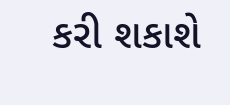કરી શકાશે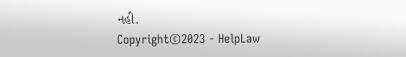નહી.
Copyright©2023 - HelpLaw